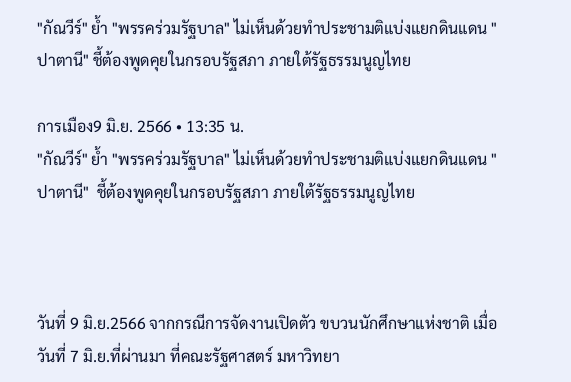"กัณวีร์" ย้ำ "พรรคร่วมรัฐบาล" ไม่เห็นด้วยทำประชามติแบ่งแยกดินแดน "ปาตานี" ชี้ต้องพูดคุยในกรอบรัฐสภา ภายใต้รัฐธรรมนูญไทย

การเมือง9 มิ.ย. 2566 • 13:35 น.
"กัณวีร์" ย้ำ "พรรคร่วมรัฐบาล" ไม่เห็นด้วยทำประชามติแบ่งแยกดินแดน "ปาตานี"  ชี้ต้องพูดคุยในกรอบรัฐสภา ภายใต้รัฐธรรมนูญไทย



วันที่ 9 มิ.ย.2566 จากกรณีการจัดงานเปิดตัว ขบวนนักศึกษาแห่งชาติ เมื่อวันที่ 7 มิ.ย.ที่ผ่านมา ที่คณะรัฐศาสตร์ มหาวิทยา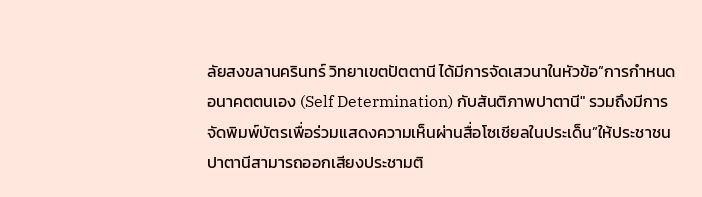ลัยสงขลานครินทร์ วิทยาเขตปัตตานี ได้มีการจัดเสวนาในหัวข้อ”การกำหนดอนาคตตนเอง (Self Determination) กับสันติภาพปาตานี" รวมถึงมีการจัดพิมพ์บัตรเพื่อร่วมแสดงความเห็นผ่านสื่อโซเชียลในประเด็น”ให้ประชาชนปาตานีสามารถออกเสียงประชามติ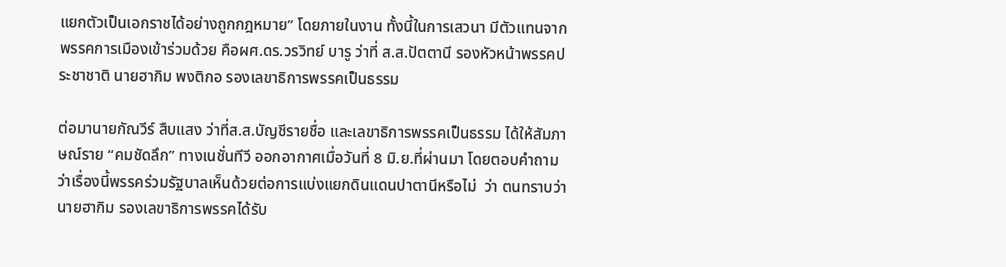แยกตัวเป็นเอกราชได้อย่างถูกกฎหมาย” โดยภายในงาน ทั้งนี้ในการเสวนา มีตัวแทนจากพรรคการเมืองเข้าร่วมด้วย คือผศ.ดร.วรวิทย์ บารู ว่าที่ ส.ส.ปัตตานี รองหัวหน้าพรรคประชาชาติ นายฮากิม พงติกอ รองเลขาธิการพรรคเป็นธรรม

ต่อมานายกัณวีร์ สืบแสง ว่าที่ส.ส.บัญชีรายชื่อ และเลขาธิการพรรคเป็นธรรม ได้ให้สัมภาษณ์ราย “คมชัดลึก” ทางเนชั่นทีวี ออกอากาศเมื่อวันที่ 8 มิ.ย.ที่ผ่านมา โดยตอบคำถามว่าเรื่องนี้พรรคร่วมรัฐบาลเห็นด้วยต่อการแบ่งแยกดินแดนปาตานีหรือไม่  ว่า ตนทราบว่านายฮากิม รองเลขาธิการพรรคได้รับ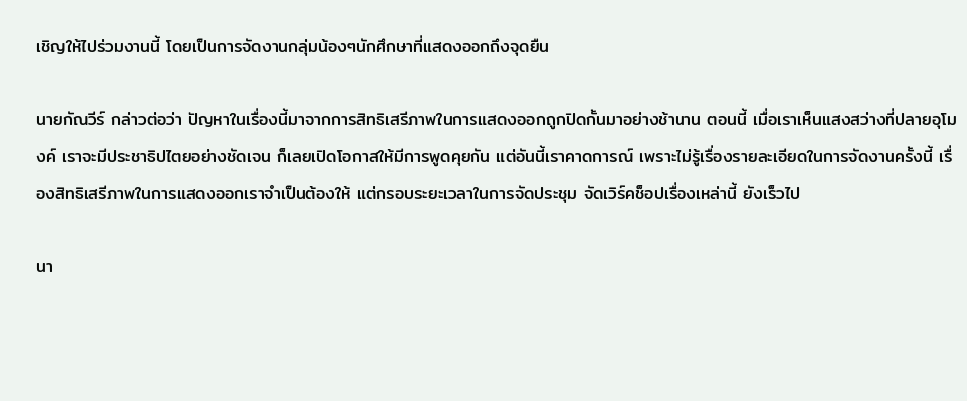เชิญให้ไปร่วมงานนี้ โดยเป็นการจัดงานกลุ่มน้องๆนักศึกษาที่แสดงออกถึงจุดยืน

นายกัณวีร์ กล่าวต่อว่า ปัญหาในเรื่องนี้มาจากการสิทธิเสรีภาพในการแสดงออกถูกปิดกั้นมาอย่างช้านาน ตอนนี้ เมื่อเราเห็นแสงสว่างที่ปลายอุโมงค์ เราจะมีประชาธิปไตยอย่างชัดเจน ก็เลยเปิดโอกาสให้มีการพูดคุยกัน แต่อันนี้เราคาดการณ์ เพราะไม่รู้เรื่องรายละเอียดในการจัดงานครั้งนี้ เรื่องสิทธิเสรีภาพในการแสดงออกเราจำเป็นต้องให้ แต่กรอบระยะเวลาในการจัดประชุม จัดเวิร์คช็อปเรื่องเหล่านี้ ยังเร็วไป

นา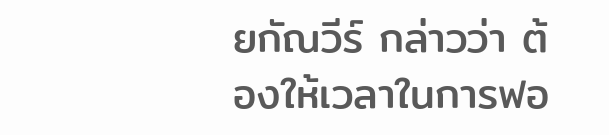ยกัณวีร์ กล่าวว่า ต้องให้เวลาในการฟอ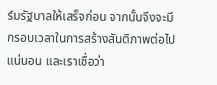ร์มรัฐบาลให้เสร็จก่อน จากนั้นจึงจะมีกรอบเวลาในการสร้างสันติภาพต่อไปแน่นอน และเราเชื่อว่า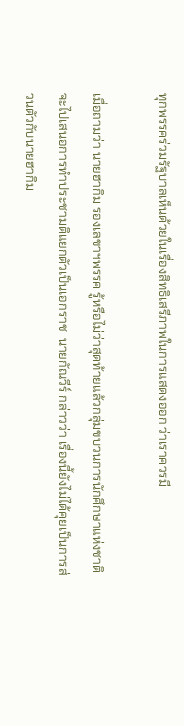ทุกพรรคร่วมรัฐบาลเห็นด้วยในเรื่องสิทธิเสรีภาพในการแสดงออก ว่าเราควรมี

เมื่อถามว่า นายฮากิม รองเลขาฯพรรค รู้หรือไม่ว่าสุดท้ายแล้วกลุ่มขบวนการนักศึกษาแห่งชาติ จะไปเสนอการทำประชามติแยกตัวเป็นเอกราช  นายกัณวีร์ กล่าวว่า เรื่องนี้ยังไม่ได้คุยเป็นการส่วนตัวกับนายฮากิม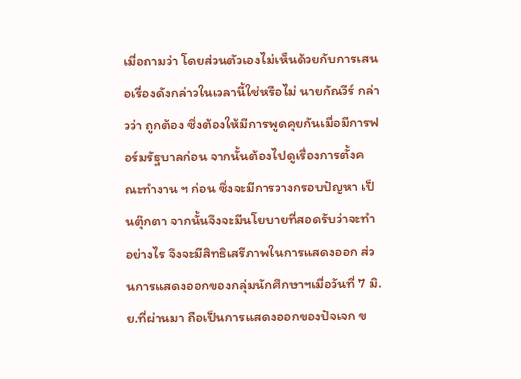เมื่อถามว่า โดยส่วนตัวเองไม่เห็นด้วยกับการเสนอเรื่องดังกล่าวในเวลานี้ใช่หรือไม่ นายกัณวีร์ กล่าวว่า ถูกต้อง ซึ่งต้องให้มีการพูดคุยกันเมื่อมีการฟอร์มรัฐบาลก่อน จากนั้นต้องไปดูเรื่องการตั้งคณะทำงาน ฯ ก่อน ซึ่งจะมีการวางกรอบปัญหา เป็นตุ๊กตา จากนั้นจึงจะมีนโยบายที่สอดรับว่าจะทำอย่างไร จึงจะมีสิทธิเสรีภาพในการแสดงออก ส่วนการแสดงออกของกลุ่มนักศึกษาฯเมื่อวันที่ 7 มิ.ย.ที่ผ่านมา ถือเป็นการแสดงออกของปัจเจก ข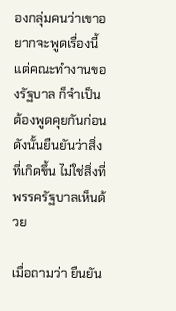องกลุ่มคนว่าเขาอยากจะพูดเรื่องนี้ แต่คณะทำงานของรัฐบาล ก็จำเป็นต้องพูดคุยกันก่อน ดังนั้นยืนยันว่าสิ่งที่เกิดขึ้น ไม่ใช่สิ่งที่พรรครัฐบาลเห็นด้วย

เมื่อถามว่า ยืนยัน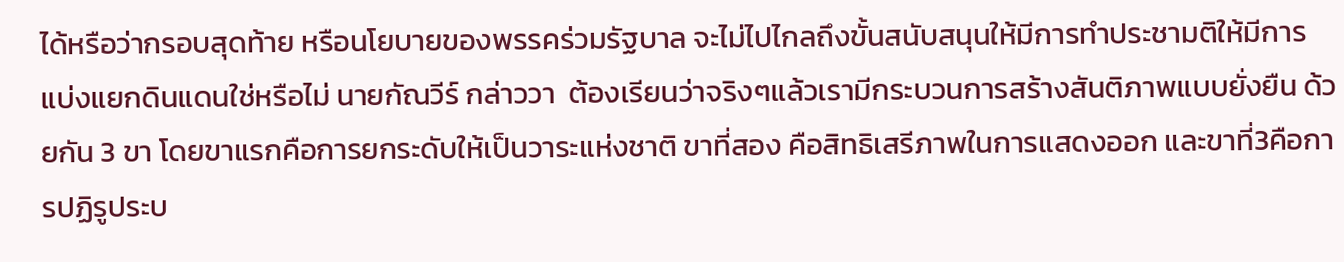ได้หรือว่ากรอบสุดท้าย หรือนโยบายของพรรคร่วมรัฐบาล จะไม่ไปไกลถึงขั้นสนับสนุนให้มีการทำประชามติให้มีการแบ่งแยกดินแดนใช่หรือไม่ นายกัณวีร์ กล่าววา  ต้องเรียนว่าจริงๆแล้วเรามีกระบวนการสร้างสันติภาพแบบยั่งยืน ด้วยกัน 3 ขา โดยขาแรกคือการยกระดับให้เป็นวาระแห่งชาติ ขาที่สอง คือสิทธิเสรีภาพในการแสดงออก และขาที่3คือการปฏิรูประบ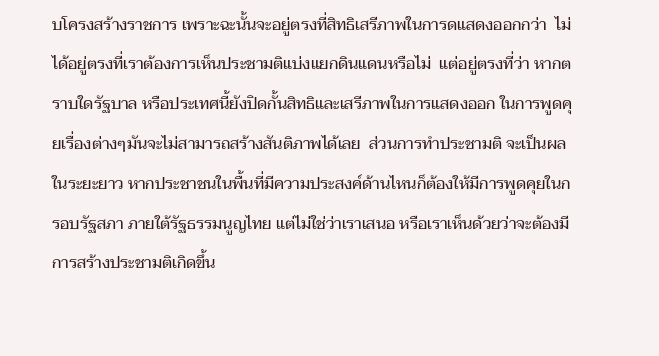บโครงสร้างราชการ เพราะฉะนั้นจะอยู่ตรงที่สิทธิเสรีภาพในการดแสดงออกกว่า  ไม่ได้อยู่ตรงที่เราต้องการเห็นประชามติแบ่งแยกดินแดนหรือไม่  แต่อยู่ตรงที่ว่า หากตราบใดรัฐบาล หรือประเทศนี้ยังปิดกั้นสิทธิและเสรีภาพในการแสดงออก ในการพูดคุยเรื่องต่างๆมันจะไม่สามารถสร้างสันติภาพได้เลย  ส่วนการทำประชามติ จะเป็นผลในระยะยาว หากประชาชนในพื้นที่มีความประสงค์ด้านไหนก็ต้องให้มีการพูดคุยในกรอบรัฐสภา ภายใต้รัฐธรรมนูญไทย แต่ไม่ใช่ว่าเราเสนอ หรือเราเห็นด้วยว่าจะต้องมีการสร้างประชามติเกิดขึ้น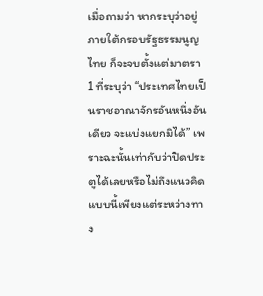เมื่อถามว่า หากระบุว่าอยู่ภายใต้กรอบรัฐธรรมนูญไทย ก็จะจบตั้งแต่มาตรา 1 ที่ระบุว่า “ประเทศไทยเป็นราชอาณาจักรอันหนึ่งอันเดียว จะแบ่งแยกมิได้” เพราะฉะนั้นเท่ากับว่าปิดประตูได้เลยหรือไม่ถึงแนวคิดแบบนี้เพียงแต่ระหว่างทาง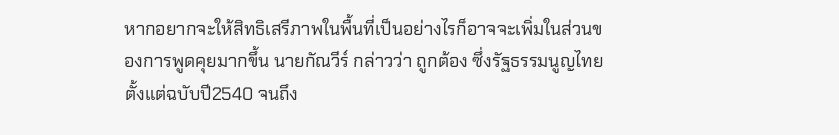หากอยากจะให้สิทธิเสรีภาพในพื้นที่เป็นอย่างไรก็อาจจะเพิ่มในส่วนของการพูดคุยมากขึ้น นายกัณวีร์ กล่าวว่า ถูกต้อง ซึ่งรัฐธรรมนูญไทย ตั้งแต่ฉบับปี2540 จนถึง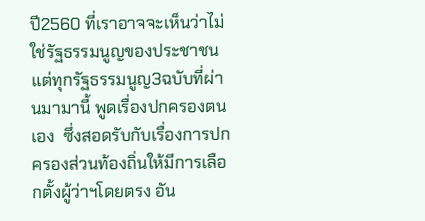ปี2560 ที่เราอาจจะเห็นว่าไม่ใช่รัฐธรรมนูญของประชาชน แต่ทุกรัฐธรรมนูญ3ฉบับที่ผ่านมามานี้ พูดเรื่องปกครองตนเอง  ซึ่งสอดรับกับเรื่องการปกครองส่วนท้องถิ่นให้มีการเลือกตั้งผู้ว่าฯโดยตรง อัน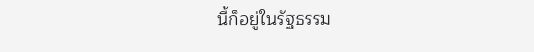นี้ก็อยู่ในรัฐธรรม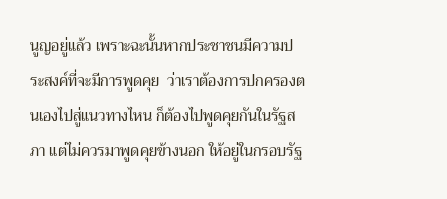นูญอยู่แล้ว เพราะฉะนั้นหากประชาชนมีความประสงค์ที่จะมีการพูดคุย  ว่าเราต้องการปกครองตนเองไปสู่แนวทางไหน ก็ต้องไปพูดคุยกันในรัฐสภา แต่ไม่ควรมาพูดคุยข้างนอก ให้อยู่ในกรอบรัฐ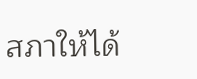สภาให้ได้